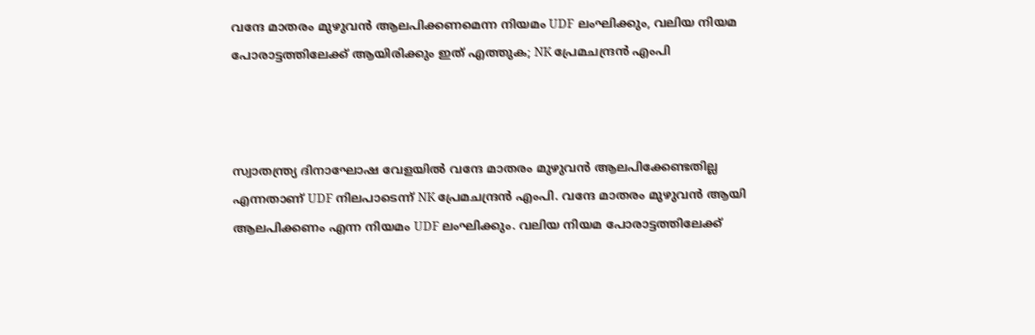വന്ദേ മാതരം മുഴുവൻ ആലപിക്കണമെന്ന നിയമം UDF ലംഘിക്കും, വലിയ നിയമ പോരാട്ടത്തിലേക്ക് ആയിരിക്കും ഇത് എത്തുക; NK പ്രേമചന്ദ്രൻ എംപി



സ്വാതന്ത്ര്യ ദിനാഘോഷ വേളയിൽ വന്ദേ മാതരം മുഴുവൻ ആലപിക്കേണ്ടതില്ല എന്നതാണ് UDF നിലപാടെന്ന് NK പ്രേമചന്ദ്രൻ എംപി. വന്ദേ മാതരം മുഴുവൻ ആയി ആലപിക്കണം എന്ന നിയമം UDF ലംഘിക്കും. വലിയ നിയമ പോരാട്ടത്തിലേക്ക്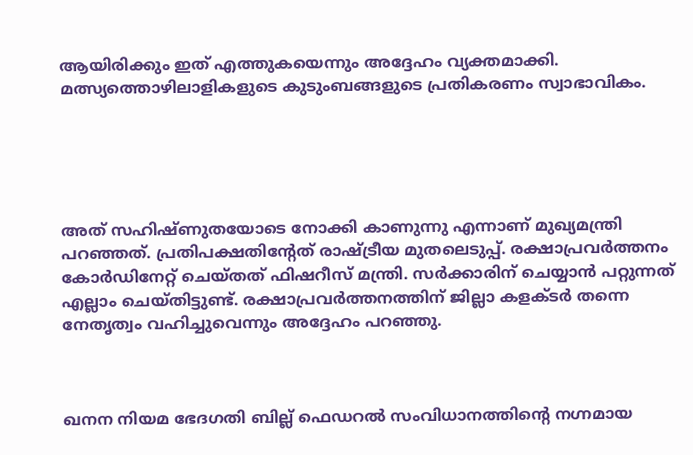ആയിരിക്കും ഇത് എത്തുകയെന്നും അദ്ദേഹം വ്യക്തമാക്കി. മത്സ്യത്തൊഴിലാളികളുടെ കുടുംബങ്ങളുടെ പ്രതികരണം സ്വാഭാവികം.





അത് സഹിഷ്ണുതയോടെ നോക്കി കാണുന്നു എന്നാണ് മുഖ്യമന്ത്രി പറഞ്ഞത്. പ്രതിപക്ഷതിന്റേത് രാഷ്ട്രീയ മുതലെടുപ്പ്. രക്ഷാപ്രവർത്തനം കോർഡിനേറ്റ് ചെയ്തത് ഫിഷറീസ് മന്ത്രി. സർക്കാരിന് ചെയ്യാൻ പറ്റുന്നത് എല്ലാം ചെയ്തിട്ടുണ്ട്. രക്ഷാപ്രവർത്തനത്തിന് ജില്ലാ കളക്ടർ തന്നെ നേതൃത്വം വഹിച്ചുവെന്നും അദ്ദേഹം പറഞ്ഞു.



ഖനന നിയമ ഭേദഗതി ബില്ല് ഫെഡറൽ സംവിധാനത്തിന്റെ നഗ്നമായ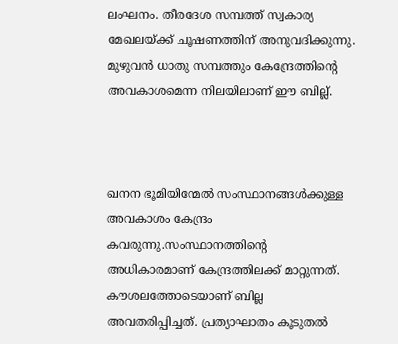ലംഘനം. തീരദേശ സമ്പത്ത് സ്വകാര്യ മേഖലയ്ക്ക് ചൂഷണത്തിന് അനുവദിക്കുന്നു. മുഴുവൻ ധാതു സമ്പത്തും കേന്ദ്രേത്തിന്റെ അവകാശമെന്ന നിലയിലാണ് ഈ ബില്ല്.



ഖനന ഭൂമിയിന്മേൽ സംസ്ഥാനങ്ങൾക്കുള്ള അവകാശം കേന്ദ്രം കവരുന്നു.സംസ്ഥാനത്തിന്റെ അധികാരമാണ് കേന്ദ്രത്തിലക്ക് മാറ്റുന്നത്. കൗശലത്തോടെയാണ് ബില്ല അവതരിപ്പിച്ചത്. പ്രത്യാഘാതം കൂടുതൽ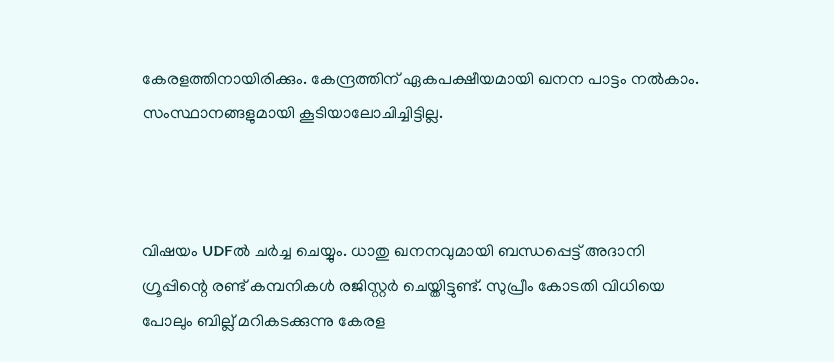കേരളത്തിനായിരിക്കും. കേന്ദ്രത്തിന് ഏകപക്ഷീയമായി ഖനന പാട്ടം നൽകാം. സംസ്ഥാനങ്ങളുമായി കൂടിയാലോചിച്ചിട്ടില്ല.



വിഷയം UDFൽ ചർച്ച ചെയ്യും. ധാതു ഖനനവുമായി ബന്ധപ്പെട്ട് അദാനി ഗ്രൂപ്പിന്റെ രണ്ട് കമ്പനികൾ രജിസ്റ്റർ ചെയ്തിട്ടുണ്ട്. സുപ്രീം കോടതി വിധിയെ പോലും ബില്ല് മറികടക്കുന്നു കേരള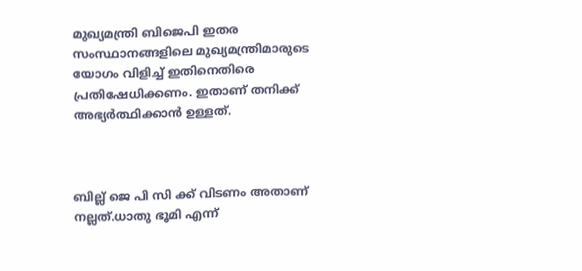മുഖ്യമന്ത്രി ബിജെപി ഇതര സംസ്ഥാനങ്ങളിലെ മുഖ്യമന്ത്രിമാരുടെ യോഗം വിളിച്ച് ഇതിനെതിരെ പ്രതിഷേധിക്കണം. ഇതാണ് തനിക്ക് അഭ്യർത്ഥിക്കാൻ ഉള്ളത്.



ബില്ല് ജെ പി സി ക്ക് വിടണം അതാണ് നല്ലത്.ധാതു ഭൂമി എന്ന്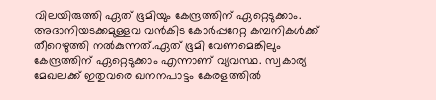വിലയിരുത്തി ഏത് ഭൂമിയും കേന്ദ്രത്തിന് ഏറ്റെടുക്കാം. അദാനിയടക്കമുള്ളവ വൻകിട കോർപ്പറേറ്റ കമ്പനികൾക്ക് തീറെഴുത്തി നൽകുന്നത്.ഏത് ഭൂമി വേണമെങ്കിലും കേന്ദ്രത്തിന് ഏറ്റെടുക്കാം എന്നാണ് വ്യവസ്ഥ. സ്വകാര്യ മേഖലക്ക് ഇതുവരെ ഖനനപാട്ടം കേരളത്തിൽ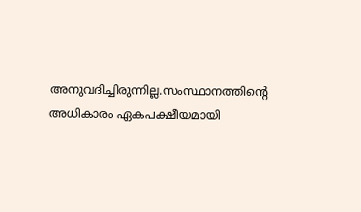അനുവദിച്ചിരുന്നില്ല.സംസ്ഥാനത്തിന്റെ അധികാരം ഏകപക്ഷീയമായി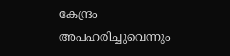കേന്ദ്രം അപഹരിച്ചുവെന്നും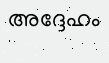അദ്ദേഹം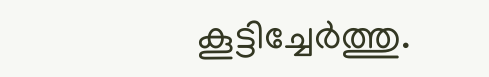കൂട്ടിച്ചേർത്തു.